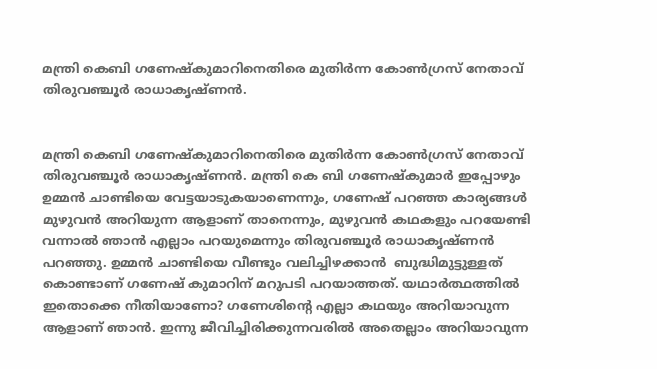മന്ത്രി കെബി ഗണേഷ്‍കുമാറിനെതിരെ മുതിര്‍ന്ന കോണ്‍ഗ്രസ് നേതാവ് തിരുവഞ്ചൂര്‍ രാധാകൃഷ്ണൻ.


മന്ത്രി കെബി ഗണേഷ്‍കുമാറിനെതിരെ മുതിര്‍ന്ന കോണ്‍ഗ്രസ് നേതാവ് തിരുവഞ്ചൂര്‍ രാധാകൃഷ്ണൻ. മന്ത്രി കെ ബി ഗണേഷ്കുമാര്‍ ഇപ്പോഴും ഉമ്മൻ ചാണ്ടിയെ വേട്ടയാടുകയാണെന്നും, ഗണേഷ് പറഞ്ഞ കാര്യങ്ങൾ മുഴുവൻ അറിയുന്ന ആളാണ് താനെന്നും, മുഴുവൻ കഥകളും പറയേണ്ടി വന്നാൽ ഞാൻ എല്ലാം പറയുമെന്നും തിരുവഞ്ചൂര്‍ രാധാകൃഷ്ണൻ പറഞ്ഞു. ഉമ്മൻ ചാണ്ടിയെ വീണ്ടും വലിച്ചിഴക്കാൻ  ബുദ്ധിമുട്ടുള്ളത് കൊണ്ടാണ് ഗണേഷ് കുമാറിന് മറുപടി പറയാത്തത്. യഥാർത്ഥത്തിൽ ഇതൊക്കെ നീതിയാണോ? ഗണേശിന്‍റെ എല്ലാ കഥയും അറിയാവുന്ന ആളാണ് ഞാൻ. ഇന്നു ജീവിച്ചിരിക്കുന്നവരിൽ അതെല്ലാം അറിയാവുന്ന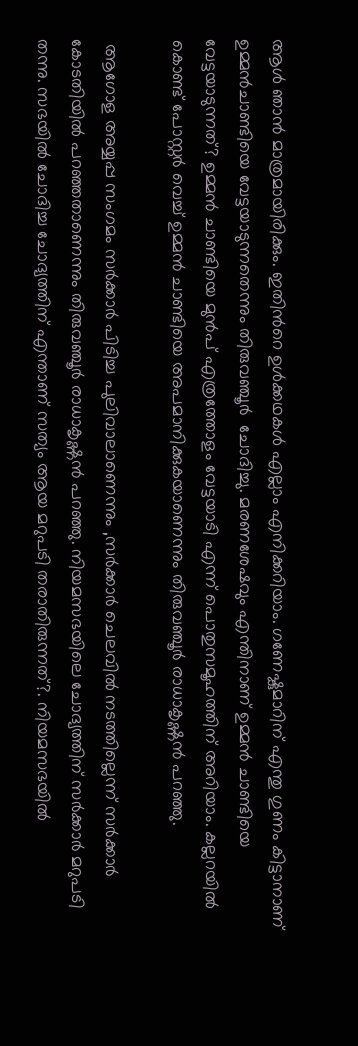ആൾ ഞാൻ മാത്രമായിരിക്കും. ഇതിന്‍റെ ഉൾക്കഥകൾ എല്ലാം എനിക്കറിയാം. ഗണേഷ്കുമാറിന് എന്തു ഗുണം കിട്ടാനാണ് ഉമ്മൻചാണ്ടിയെ വേട്ടയാടുന്നതെന്നും തിരുവഞ്ചൂര്‍  ചോദിച്ചു. മരണശേഷവും എന്തിനാണ് ഉമ്മൻ ചാണ്ടിയെ വേട്ടയാടുന്നത്? ഉമ്മൻ ചാണ്ടിയെ മുൻപ് എത്രത്തോളം വേട്ടയാടി എന്ന് പൊതുസമൂഹത്തിന് അറിയാം. കല്ലറയിൽ കൊണ്ട് പോസ്റ്റർ വെച്ച് ഉമ്മൻ ചാണ്ടിയെ അപമാനിക്കുകയാണെന്നും തിരുവഞ്ചൂര്‍ രാധാകൃഷ്ണൻ പറഞ്ഞു.

 ആഗോള അയ്യപ്പ സംഗമം സര്‍ക്കാര്‍ പിടിച്ച പുലിവാലാണെന്നും ,സർക്കാർ ചെലവിൽ നടത്തില്ലെന്ന് സർക്കാർ കോടതിയിൽ പറഞ്ഞതാണെന്നും തിരുവഞ്ചൂര്‍ രാധാകൃഷ്ണൻ പറഞ്ഞു. നിയമസഭയിലെ ചോദ്യത്തിന് സർക്കാർ മറുപടി തന്നു. സഭയിൽ ചോദിച്ച ചോദ്യത്തിന് എന്താണ് സത്യം ആയ മറുപടി തരാതിരുന്നത്?. നിയമസഭയിൽ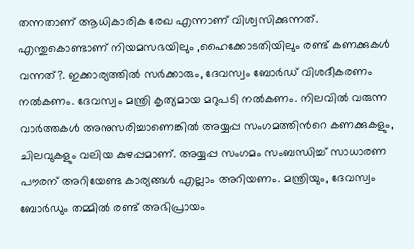തന്നതാണ് ആധികാരിക രേഖ എന്നാണ് വിശ്വസിക്കുന്നത്. എന്തുകൊണ്ടാണ് നിയമസഭയിലും ,ഹൈക്കോടതിയിലും രണ്ട് കണക്കുകൾ വന്നത്?. ഇക്കാര്യത്തിൽ സർക്കാരും, ദേവസ്വം ബോർഡ് വിശദീകരണം നൽകണം. ദേവസ്വം മന്ത്രി കൃത്യമായ മറുപടി നൽകണം. നിലവിൽ വരുന്ന വാർത്തകൾ അനുസരിച്ചാണെങ്കിൽ അയ്യപ്പ സംഗമത്തിന്‍റെ കണക്കുകളും, ചിലവുകളും വലിയ കുഴപ്പമാണ്. അയ്യപ്പ സംഗമം സംബന്ധിച്ച് സാധാരണ പൗരന് അറിയേണ്ട കാര്യങ്ങൾ എല്ലാം അറിയണം. മന്ത്രിയും, ദേവസ്വം ബോർഡും തമ്മിൽ രണ്ട് അഭിപ്രായം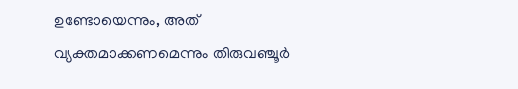ഉണ്ടോയെന്നും, അത്  വ്യക്തമാക്കണമെന്നും തിരുവഞ്ചൂര്‍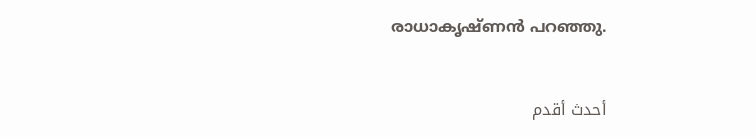രാധാകൃഷ്ണൻ പറഞ്ഞു.


أحدث أقدم